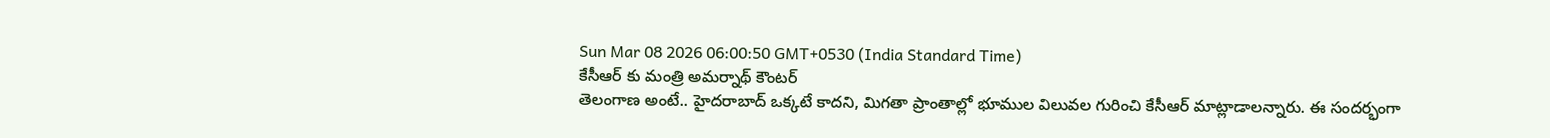Sun Mar 08 2026 06:00:50 GMT+0530 (India Standard Time)
కేసీఆర్ కు మంత్రి అమర్నాథ్ కౌంటర్
తెలంగాణ అంటే.. హైదరాబాద్ ఒక్కటే కాదని, మిగతా ప్రాంతాల్లో భూముల విలువల గురించి కేసీఆర్ మాట్లాడాలన్నారు. ఈ సందర్భంగా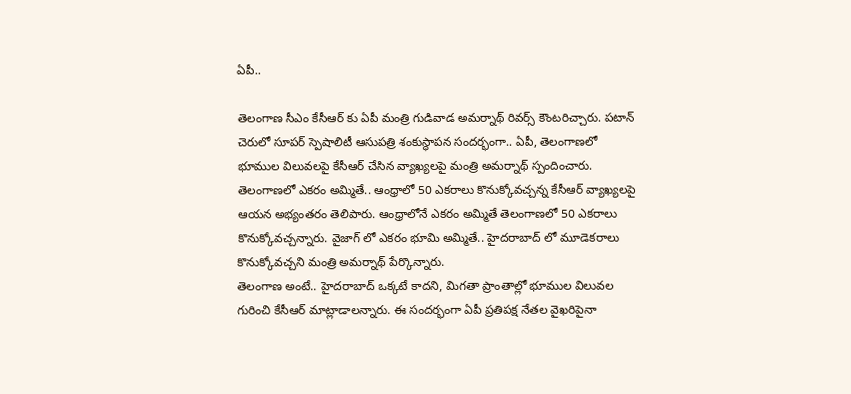ఏపీ..

తెలంగాణ సీఎం కేసీఆర్ కు ఏపీ మంత్రి గుడివాడ అమర్నాథ్ రివర్స్ కౌంటరిచ్చారు. పటాన్ చెరులో సూపర్ స్పెషాలిటీ ఆసుపత్రి శంకుస్థాపన సందర్భంగా.. ఏపీ, తెలంగాణలో భూముల విలువలపై కేసీఆర్ చేసిన వ్యాఖ్యలపై మంత్రి అమర్నాథ్ స్పందించారు. తెలంగాణలో ఎకరం అమ్మితే.. ఆంధ్రాలో 50 ఎకరాలు కొనుక్కోవచ్చన్న కేసీఆర్ వ్యాఖ్యలపై ఆయన అభ్యంతరం తెలిపారు. ఆంధ్రాలోనే ఎకరం అమ్మితే తెలంగాణలో 50 ఎకరాలు కొనుక్కోవచ్చన్నారు. వైజాగ్ లో ఎకరం భూమి అమ్మితే.. హైదరాబాద్ లో మూడెకరాలు కొనుక్కోవచ్చని మంత్రి అమర్నాథ్ పేర్కొన్నారు.
తెలంగాణ అంటే.. హైదరాబాద్ ఒక్కటే కాదని, మిగతా ప్రాంతాల్లో భూముల విలువల గురించి కేసీఆర్ మాట్లాడాలన్నారు. ఈ సందర్భంగా ఏపీ ప్రతిపక్ష నేతల వైఖరిపైనా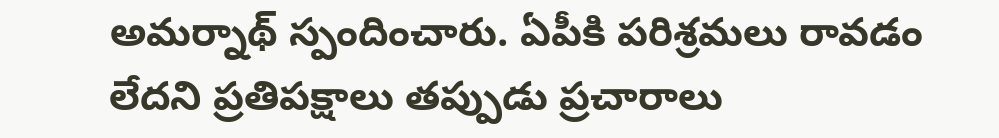అమర్నాథ్ స్పందించారు. ఏపీకి పరిశ్రమలు రావడం లేదని ప్రతిపక్షాలు తప్పుడు ప్రచారాలు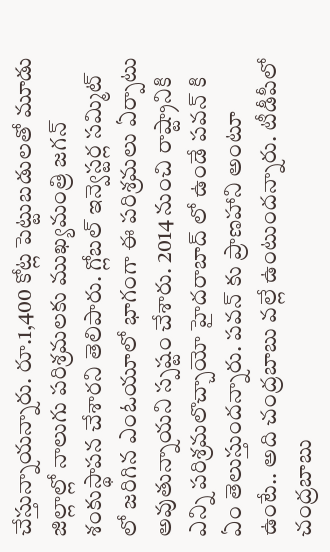చేస్తున్నాయన్నారు. రూ.1,400 కోట్ల పెట్టుబడులతో మూడు జిల్లాల్లో నాలుగు పరిశ్రమలకు ముఖ్యమంత్రి జగన్ శంకుస్థాపన చేశారని తెలిపారు. గ్లోబల్ ఇన్వెస్టర్ల సమ్మిట్ లో జరిగిన ఎంఓయూలో భాగంగా ఈ పరిశ్రమలు ఏర్పాటు అవుతున్నాయని స్పష్టం చేశారు. 2014 నుంచి రాష్ట్రానికి ఎన్ని పరిశ్రమలొచ్చాయో హైదరాబాద్ లో ఉండే పవన్ కి ఏం తెలుస్తుందన్నారు. పవన్ కు ప్రాణహాని అంటూ ఉంటే.. అది చంద్రబాబు వల్లే ఉంటుందన్నారు. టీడీపీలో చంద్రబాబు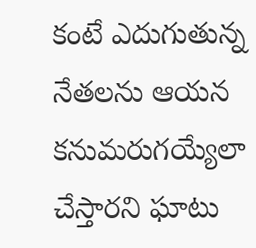కంటే ఎదుగుతున్న నేతలను ఆయన కనుమరుగయ్యేలా చేస్తారని ఘాటు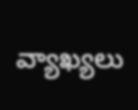వ్యాఖ్యలు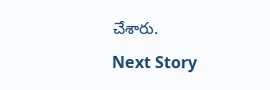చేశారు.
Next Story